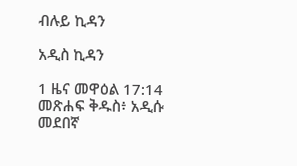ብሉይ ኪዳን

አዲስ ኪዳን

1 ዜና መዋዕል 17:14 መጽሐፍ ቅዱስ፥ አዲሱ መደበኛ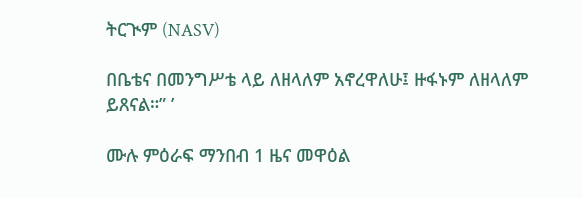ትርጒም (NASV)

በቤቴና በመንግሥቴ ላይ ለዘላለም አኖረዋለሁ፤ ዙፋኑም ለዘላለም ይጸናል።” ’

ሙሉ ምዕራፍ ማንበብ 1 ዜና መዋዕል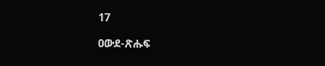17

ዐውደ-ጽሑፍ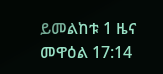ይመልከቱ 1 ዜና መዋዕል 17:14